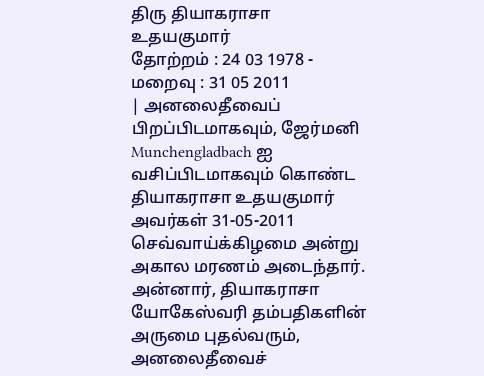திரு தியாகராசா உதயகுமார்
தோற்றம் : 24 03 1978 - மறைவு : 31 05 2011
| அனலைதீவைப் பிறப்பிடமாகவும், ஜேர்மனி Munchengladbach ஐ வசிப்பிடமாகவும் கொண்ட தியாகராசா உதயகுமார் அவர்கள் 31-05-2011 செவ்வாய்க்கிழமை அன்று அகால மரணம் அடைந்தார். அன்னார், தியாகராசா யோகேஸ்வரி தம்பதிகளின் அருமை புதல்வரும், அனலைதீவைச்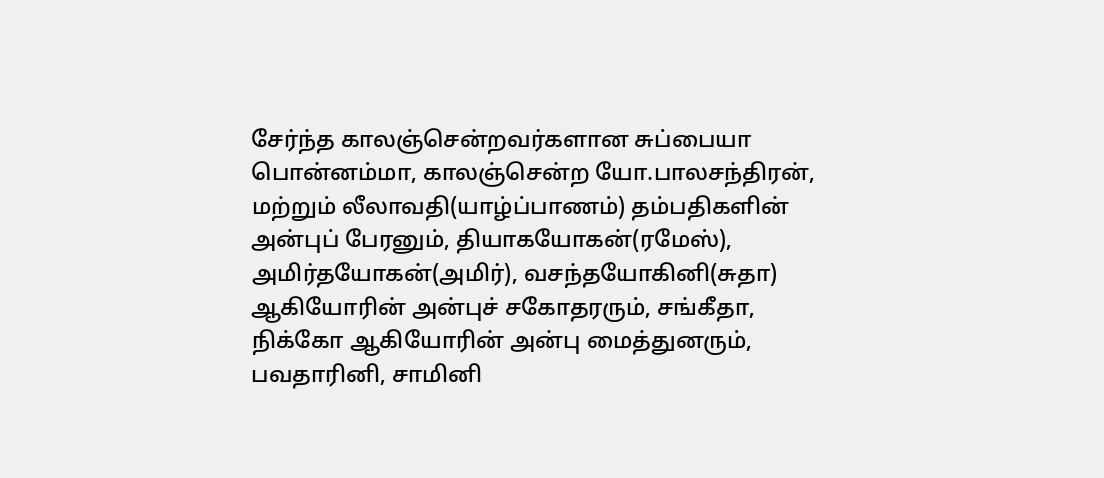சேர்ந்த காலஞ்சென்றவர்களான சுப்பையா பொன்னம்மா, காலஞ்சென்ற யோ.பாலசந்திரன், மற்றும் லீலாவதி(யாழ்ப்பாணம்) தம்பதிகளின் அன்புப் பேரனும், தியாகயோகன்(ரமேஸ்), அமிர்தயோகன்(அமிர்), வசந்தயோகினி(சுதா) ஆகியோரின் அன்புச் சகோதரரும், சங்கீதா, நிக்கோ ஆகியோரின் அன்பு மைத்துனரும், பவதாரினி, சாமினி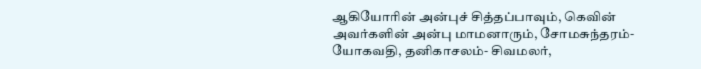ஆகியோரின் அன்புச் சித்தப்பாவும், கெவின் அவர்களின் அன்பு மாமனாரும், சோமசுந்தரம்- யோகவதி, தனிகாசலம்- சிவமலர்,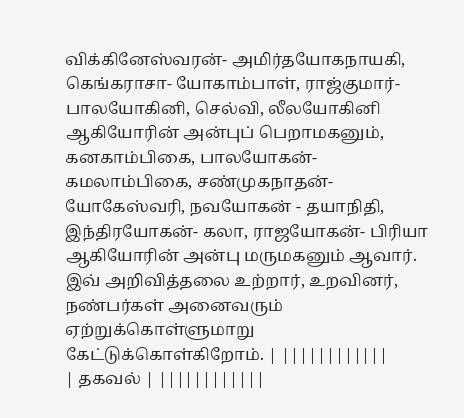விக்கினேஸ்வரன்- அமிர்தயோகநாயகி, கெங்கராசா- யோகாம்பாள், ராஜ்குமார்- பாலயோகினி, செல்வி, லீலயோகினி ஆகியோரின் அன்புப் பெறாமகனும், கனகாம்பிகை, பாலயோகன்- கமலாம்பிகை, சண்முகநாதன்- யோகேஸ்வரி, நவயோகன் - தயாநிதி, இந்திரயோகன்- கலா, ராஜயோகன்- பிரியா ஆகியோரின் அன்பு மருமகனும் ஆவார். இவ் அறிவித்தலை உற்றார், உறவினர், நண்பர்கள் அனைவரும் ஏற்றுக்கொள்ளுமாறு கேட்டுக்கொள்கிறோம். | ||||||||||||
| தகவல் | ||||||||||||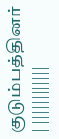குடும்பத்தினர்
| ||||||||||||